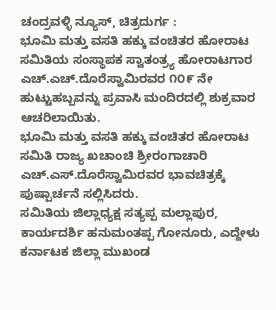ಚಂದ್ರವಳ್ಳಿ ನ್ಯೂಸ್, ಚಿತ್ರದುರ್ಗ :
ಭೂಮಿ ಮತ್ತು ವಸತಿ ಹಕ್ಕು ವಂಚಿತರ ಹೋರಾಟ ಸಮಿತಿಯ ಸಂಸ್ಥಾಪಕ ಸ್ವಾತಂತ್ರ್ಯ ಹೋರಾಟಗಾರ ಎಚ್.ಎಚ್.ದೊರೆಸ್ವಾಮಿರವರ ೧೦೯ ನೇ ಹುಟ್ಟುಹಬ್ಬವನ್ನು ಪ್ರವಾಸಿ ಮಂದಿರದಲ್ಲಿ ಶುಕ್ರವಾರ ಆಚರಿಲಾಯಿತು.
ಭೂಮಿ ಮತ್ತು ವಸತಿ ಹಕ್ಕು ವಂಚಿತರ ಹೋರಾಟ ಸಮಿತಿ ರಾಜ್ಯ ಖಚಾಂಚಿ ಶ್ರೀರಂಗಾಚಾರಿ ಎಚ್.ಎಸ್.ದೊರೆಸ್ವಾಮಿರವರ ಭಾವಚಿತ್ರಕ್ಕೆ ಪುಷ್ಪಾರ್ಚನೆ ಸಲ್ಲಿಸಿದರು.
ಸಮಿತಿಯ ಜಿಲ್ಲಾಧ್ಯಕ್ಷ ಸತ್ಯಪ್ಪ ಮಲ್ಲಾಪುರ, ಕಾರ್ಯದರ್ಶಿ ಹನುಮಂತಪ್ಪ ಗೋನೂರು, ಎದ್ದೇಳು ಕರ್ನಾಟಕ ಜಿಲ್ಲಾ ಮುಖಂಡ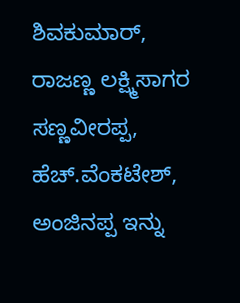ಶಿವಕುಮಾರ್, ರಾಜಣ್ಣ ಲಕ್ಷ್ಮಿಸಾಗರ ಸಣ್ಣವೀರಪ್ಪ, ಹೆಚ್.ವೆಂಕಟೇಶ್, ಅಂಜಿನಪ್ಪ ಇನ್ನು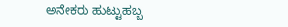ಅನೇಕರು ಹುಟ್ಟುಹಬ್ಬ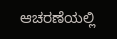ಆಚರಣೆಯಲ್ಲಿ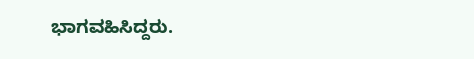ಭಾಗವಹಿಸಿದ್ದರು.